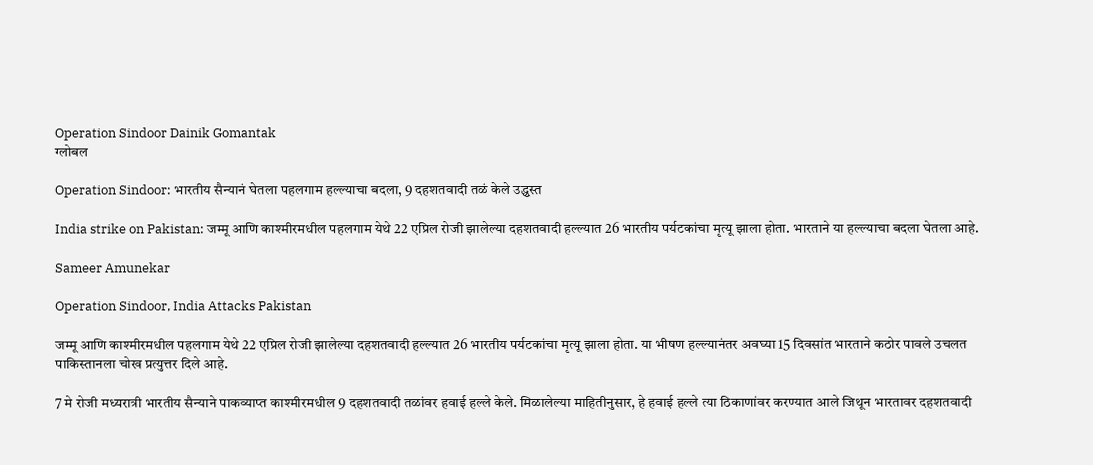Operation Sindoor Dainik Gomantak
ग्लोबल

Operation Sindoor: भारतीय सैन्यानं घेतला पहलगाम हल्ल्याचा बदला, 9 दहशतवादी तळं केले उद्ध्वस्त

India strike on Pakistan: जम्मू आणि काश्मीरमधील पहलगाम येथे 22 एप्रिल रोजी झालेल्या दहशतवादी हल्ल्यात 26 भारतीय पर्यटकांचा मृत्यू झाला होता. भारताने या हल्ल्याचा बदला घेतला आहे.

Sameer Amunekar

Operation Sindoor, India Attacks Pakistan

जम्मू आणि काश्मीरमधील पहलगाम येथे 22 एप्रिल रोजी झालेल्या दहशतवादी हल्ल्यात 26 भारतीय पर्यटकांचा मृत्यू झाला होता. या भीषण हल्ल्यानंतर अवघ्या 15 दिवसांत भारताने कठोर पावले उचलत पाकिस्तानला चोख प्रत्युत्तर दिले आहे.

7 मे रोजी मध्यरात्री भारतीय सैन्याने पाकव्याप्त काश्मीरमधील 9 दहशतवादी तळांवर हवाई हल्ले केले. मिळालेल्या माहितीनुसार, हे हवाई हल्ले त्या ठिकाणांवर करण्यात आले जिथून भारतावर दहशतवादी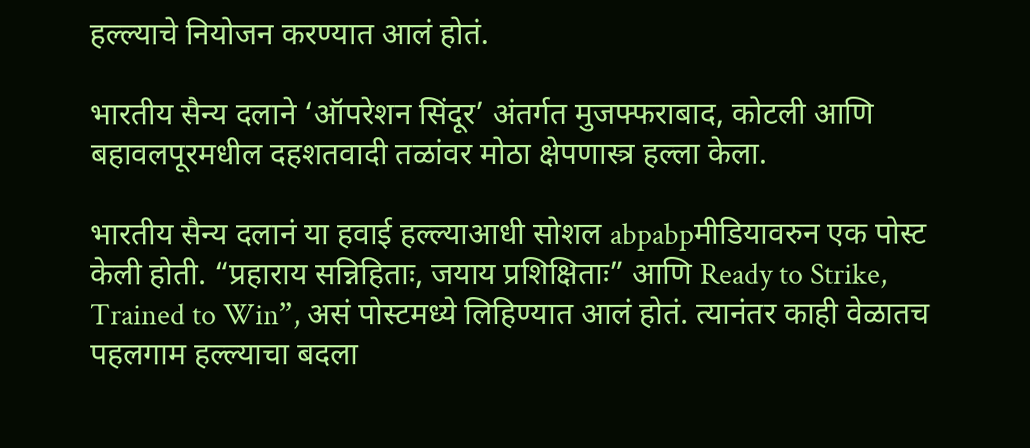हल्ल्याचे नियोजन करण्यात आलं होतं.

भारतीय सैन्य दलाने ‘ऑपरेशन सिंदूर’ अंतर्गत मुजफ्फराबाद, कोटली आणि बहावलपूरमधील दहशतवादी तळांवर मोठा क्षेपणास्त्र हल्ला केला.

भारतीय सैन्य दलानं या हवाई हल्ल्याआधी सोशल abpabpमीडियावरुन एक पोस्ट केली होती. “प्रहाराय सन्निहिताः, जयाय प्रशिक्षिताः” आणि Ready to Strike, Trained to Win”, असं पोस्टमध्ये लिहिण्यात आलं होतं. त्यानंतर काही वेळातच पहलगाम हल्ल्याचा बदला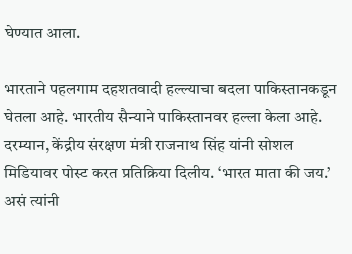घेण्यात आला.

भारताने पहलगाम दहशतवादी हल्ल्याचा बदला पाकिस्तानकडून घेतला आहे. भारतीय सैन्याने पाकिस्तानवर हल्ला केला आहे. दरम्यान, केंद्रीय संरक्षण मंत्री राजनाथ सिंह यांनी सोशल मिडियावर पोस्ट करत प्रतिक्रिया दिलीय. ‘भारत माता की जय.’ असं त्यांनी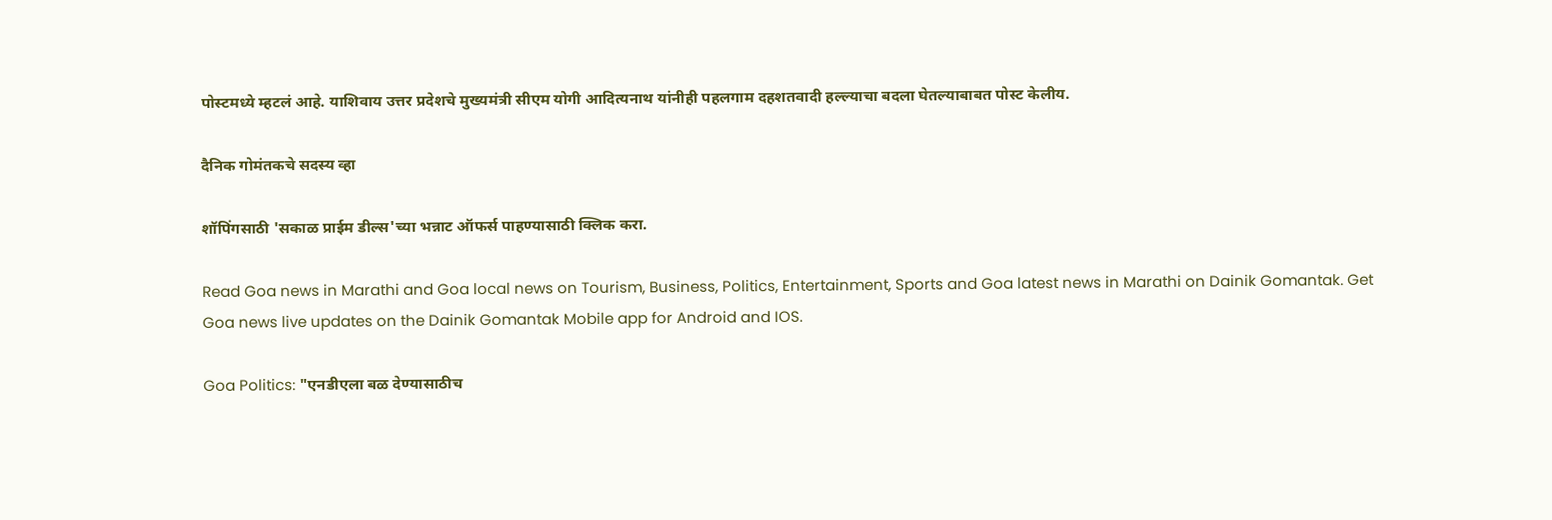पोस्टमध्ये म्हटलं आहे. याशिवाय उत्तर प्रदेशचे मुख्यमंत्री सीएम योगी आदित्यनाथ यांनीही पहलगाम दहशतवादी हल्ल्याचा बदला घेतल्याबाबत पोस्ट केलीय.

दैनिक गोमंतकचे सदस्य व्हा

शॉपिंगसाठी 'सकाळ प्राईम डील्स'च्या भन्नाट ऑफर्स पाहण्यासाठी क्लिक करा.

Read Goa news in Marathi and Goa local news on Tourism, Business, Politics, Entertainment, Sports and Goa latest news in Marathi on Dainik Gomantak. Get Goa news live updates on the Dainik Gomantak Mobile app for Android and IOS.

Goa Politics: "एनडीएला बळ देण्यासाठीच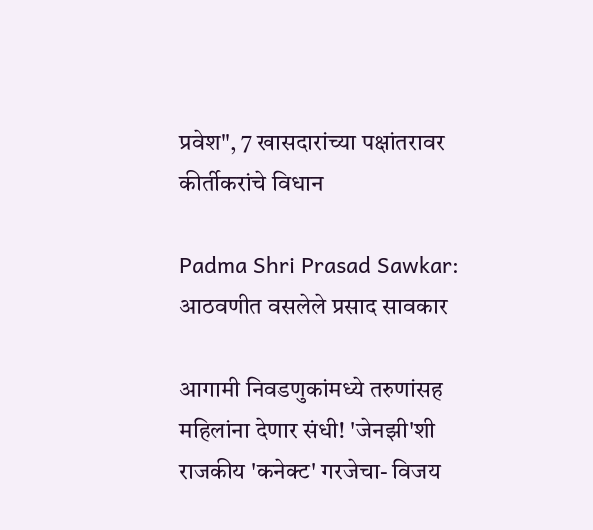प्रवेश", 7 खासदारांच्या पक्षांतरावर कीर्तीकरांचे विधान

Padma Shri Prasad Sawkar: आठवणीत वसलेले प्रसाद सावकार

आगामी निवडणुकांमध्ये तरुणांसह महिलांना देणार संधी! 'जेनझी'शी राजकीय 'कनेक्ट' गरजेचा- विजय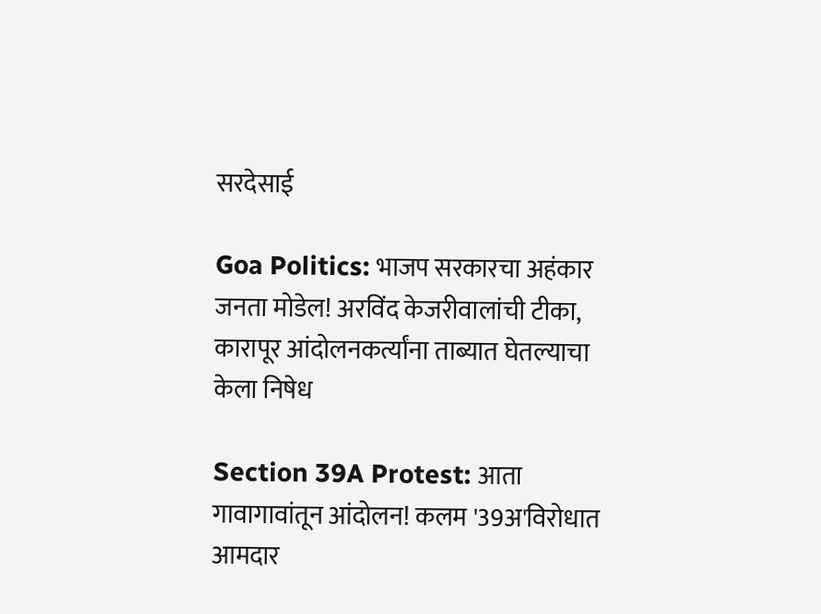सरदेसाई

Goa Politics: भाजप सरकारचा अहंकार जनता मोडेल! अरविंद केजरीवालांची टीका, कारापूर आंदोलनकर्त्यांना ताब्यात घेतल्याचा केला निषेध

Section 39A Protest: आता गावागावांतून आंदोलन! कलम '39अ'विरोधात आमदार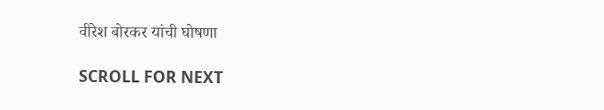वीरेश बोरकर यांची घोषणा

SCROLL FOR NEXT